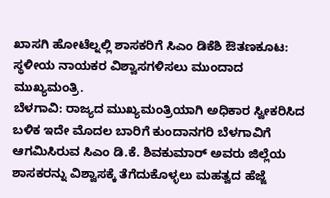ಖಾಸಗಿ ಹೋಟೆಲ್ನಲ್ಲಿ ಶಾಸಕರಿಗೆ ಸಿಎಂ ಡಿಕೆಶಿ ಔತಣಕೂಟ: ಸ್ಥಳೀಯ ನಾಯಕರ ವಿಶ್ವಾಸಗಳಿಸಲು ಮುಂದಾದ ಮುಖ್ಯಮಂತ್ರಿ.
ಬೆಳಗಾವಿ: ರಾಜ್ಯದ ಮುಖ್ಯಮಂತ್ರಿಯಾಗಿ ಅಧಿಕಾರ ಸ್ವೀಕರಿಸಿದ ಬಳಿಕ ಇದೇ ಮೊದಲ ಬಾರಿಗೆ ಕುಂದಾನಗರಿ ಬೆಳಗಾವಿಗೆ ಆಗಮಿಸಿರುವ ಸಿಎಂ ಡಿ.ಕೆ. ಶಿವಕುಮಾರ್ ಅವರು ಜಿಲ್ಲೆಯ ಶಾಸಕರನ್ನು ವಿಶ್ವಾಸಕ್ಕೆ ತೆಗೆದುಕೊಳ್ಳಲು ಮಹತ್ವದ ಹೆಜ್ಜೆ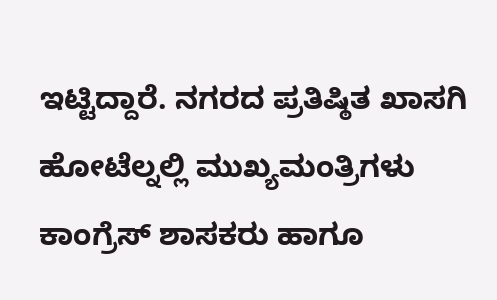ಇಟ್ಟಿದ್ದಾರೆ. ನಗರದ ಪ್ರತಿಷ್ಠಿತ ಖಾಸಗಿ ಹೋಟೆಲ್ನಲ್ಲಿ ಮುಖ್ಯಮಂತ್ರಿಗಳು ಕಾಂಗ್ರೆಸ್ ಶಾಸಕರು ಹಾಗೂ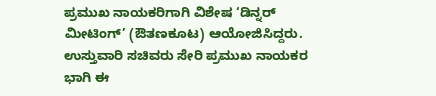ಪ್ರಮುಖ ನಾಯಕರಿಗಾಗಿ ವಿಶೇಷ ‘ಡಿನ್ನರ್ ಮೀಟಿಂಗ್’ (ಔತಣಕೂಟ) ಆಯೋಜಿಸಿದ್ದರು. ಉಸ್ತುವಾರಿ ಸಚಿವರು ಸೇರಿ ಪ್ರಮುಖ ನಾಯಕರ ಭಾಗಿ ಈ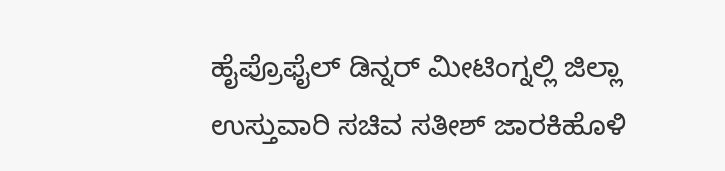ಹೈಪ್ರೊಫೈಲ್ ಡಿನ್ನರ್ ಮೀಟಿಂಗ್ನಲ್ಲಿ ಜಿಲ್ಲಾ ಉಸ್ತುವಾರಿ ಸಚಿವ ಸತೀಶ್ ಜಾರಕಿಹೊಳಿ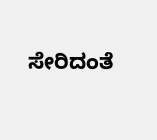ಸೇರಿದಂತೆ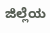ಜಿಲ್ಲೆಯ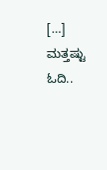[…]
ಮತ್ತಷ್ಟು ಓದಿ..